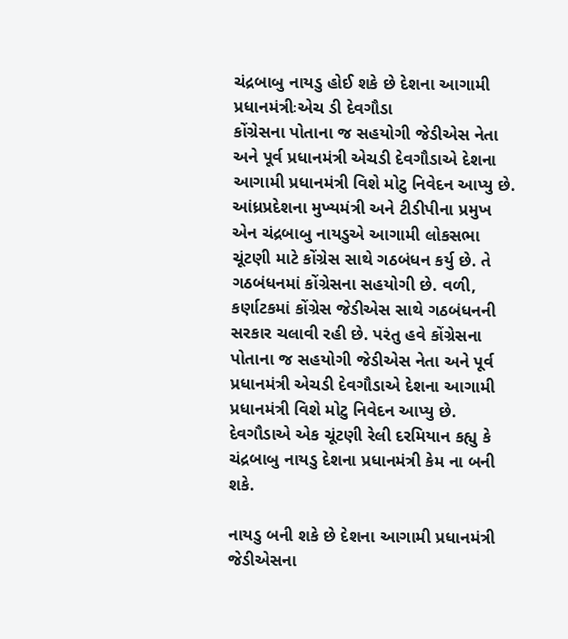ચંદ્રબાબુ નાયડુ હોઈ શકે છે દેશના આગામી પ્રધાનમંત્રીઃએચ ડી દેવગૌડા
કોંગ્રેસના પોતાના જ સહયોગી જેડીએસ નેતા અને પૂર્વ પ્રધાનમંત્રી એચડી દેવગૌડાએ દેશના આગામી પ્રધાનમંત્રી વિશે મોટુ નિવેદન આપ્યુ છે.
આંધ્રપ્રદેશના મુખ્યમંત્રી અને ટીડીપીના પ્રમુખ એન ચંદ્રબાબુ નાયડુએ આગામી લોકસભા ચૂંટણી માટે કોંગ્રેસ સાથે ગઠબંધન કર્યુ છે. તે ગઠબંધનમાં કોંગ્રેસના સહયોગી છે. વળી, કર્ણાટકમાં કોંગ્રેસ જેડીએસ સાથે ગઠબંધનની સરકાર ચલાવી રહી છે. પરંતુ હવે કોંગ્રેસના પોતાના જ સહયોગી જેડીએસ નેતા અને પૂર્વ પ્રધાનમંત્રી એચડી દેવગૌડાએ દેશના આગામી પ્રધાનમંત્રી વિશે મોટુ નિવેદન આપ્યુ છે. દેવગૌડાએ એક ચૂંટણી રેલી દરમિયાન કહ્યુ કે ચંદ્રબાબુ નાયડુ દેશના પ્રધાનમંત્રી કેમ ના બની શકે.

નાયડુ બની શકે છે દેશના આગામી પ્રધાનમંત્રી
જેડીએસના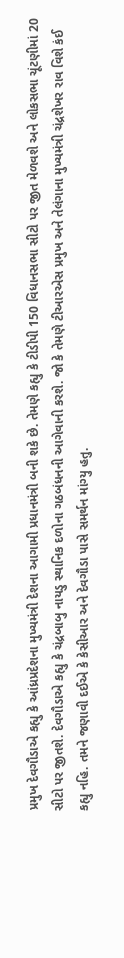પ્રમુખ દેવગૌડાએ કહ્યુ કે આંધ્રપ્રદેશના મુખ્યમંત્રી દેશના આગામી પ્રધાનમંત્રી બની શકે છે. તેમણે કહ્યુ કે ટીડીપી 150 વિધાનસભા સીટો પર જીત મેળવશે અને લોકસભા ચૂંટણીમાં 20 સીટો પર જીતશે. દેવગૌડાએ કહ્યુ કે ચંદ્રબાબુ નાયડુ સ્થાનિક દળોના ગઠબંધનની આગેવાની કરશે. જો કે તેમણે ટીઆરએસ પ્રમુખ અને તેલંગાના મુખ્યમંત્રી ચંદ્રશેખર રાવ વિશે કંઈ કહ્યુ નહિ. તમને જણાવી દઈએ કે કેસીઆર અને દેવગૌડા પાસે સમર્થન માંગ્યુ હતુ.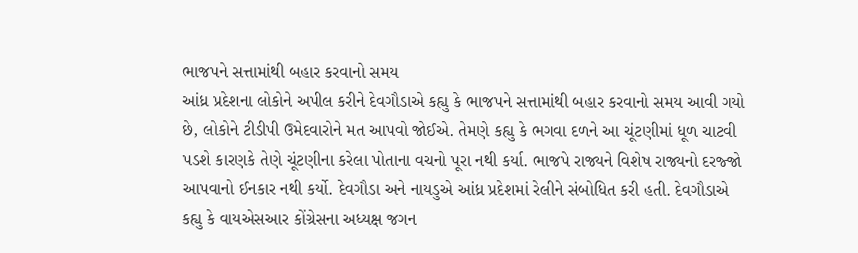ભાજપને સત્તામાંથી બહાર કરવાનો સમય
આંધ્ર પ્રદેશના લોકોને અપીલ કરીને દેવગૌડાએ કહ્યુ કે ભાજપને સત્તામાંથી બહાર કરવાનો સમય આવી ગયો છે, લોકોને ટીડીપી ઉમેદવારોને મત આપવો જોઈએ. તેમણે કહ્યુ કે ભગવા દળને આ ચૂંટણીમાં ધૂળ ચાટવી પડશે કારણકે તેણે ચૂંટણીના કરેલા પોતાના વચનો પૂરા નથી કર્યા. ભાજપે રાજ્યને વિશેષ રાજ્યનો દરજ્જો આપવાનો ઈનકાર નથી કર્યો. દેવગૌડા અને નાયડુએ આંધ્ર પ્રદેશમાં રેલીને સંબોધિત કરી હતી. દેવગૌડાએ કહ્યુ કે વાયએસઆર કોંગ્રેસના અધ્યક્ષ જગન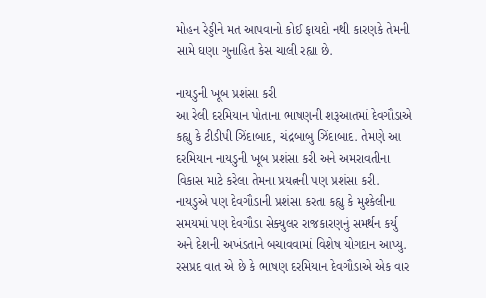મોહન રેડ્ડીને મત આપવાનો કોઈ ફાયદો નથી કારણકે તેમની સામે ઘણા ગુનાહિત કેસ ચાલી રહ્યા છે.

નાયડુની ખૂબ પ્રશંસા કરી
આ રેલી દરમિયાન પોતાના ભાષણની શરૂઆતમાં દેવગૌડાએ કહ્યુ કે ટીડીપી ઝિંદાબાદ, ચંદ્રબાબુ ઝિંદાબાદ. તેમણે આ દરમિયાન નાયડુની ખૂબ પ્રશંસા કરી અને અમરાવતીના વિકાસ માટે કરેલા તેમના પ્રયત્નની પણ પ્રશંસા કરી. નાયડુએ પણ દેવગૌડાની પ્રશંસા કરતા કહ્યુ કે મુશ્કેલીના સમયમાં પણ દેવગૌડા સેક્યુલર રાજકારણનું સમર્થન કર્યુ અને દેશની અખંડતાને બચાવવામાં વિશેષ યોગદાન આપ્યુ. રસપ્રદ વાત એ છે કે ભાષણ દરમિયાન દેવગૌડાએ એક વાર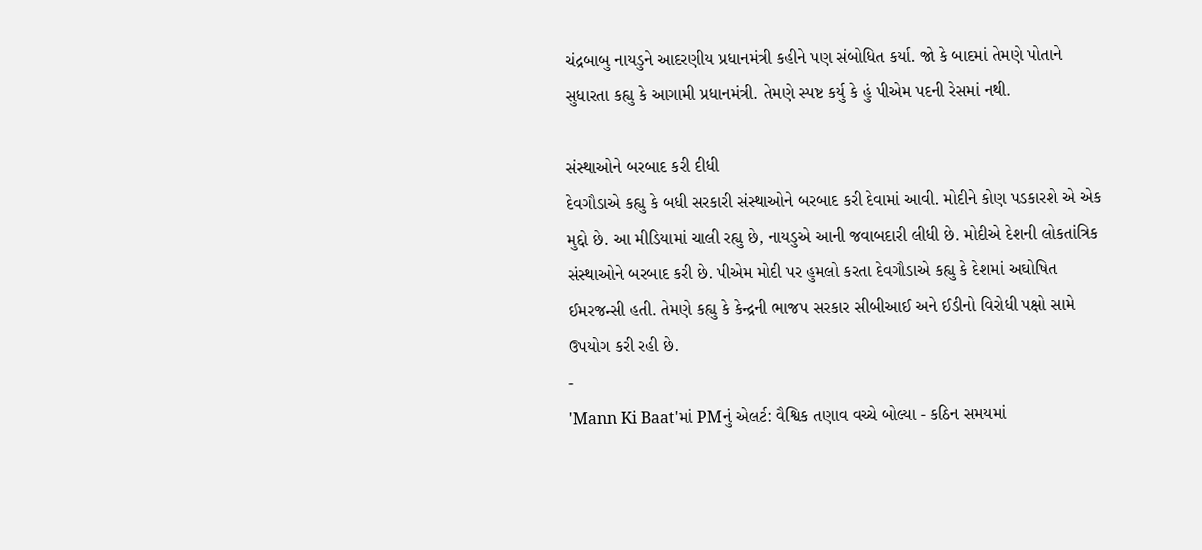ચંદ્રબાબુ નાયડુને આદરણીય પ્રધાનમંત્રી કહીને પણ સંબોધિત કર્યા. જો કે બાદમાં તેમણે પોતાને સુધારતા કહ્યુ કે આગામી પ્રધાનમંત્રી. તેમણે સ્પષ્ટ કર્યુ કે હું પીએમ પદની રેસમાં નથી.

સંસ્થાઓને બરબાદ કરી દીધી
દેવગૌડાએ કહ્યુ કે બધી સરકારી સંસ્થાઓને બરબાદ કરી દેવામાં આવી. મોદીને કોણ પડકારશે એ એક મુદ્દો છે. આ મીડિયામાં ચાલી રહ્યુ છે, નાયડુએ આની જવાબદારી લીધી છે. મોદીએ દેશની લોકતાંત્રિક સંસ્થાઓને બરબાદ કરી છે. પીએમ મોદી પર હુમલો કરતા દેવગૌડાએ કહ્યુ કે દેશમાં અઘોષિત ઈમરજન્સી હતી. તેમણે કહ્યુ કે કેન્દ્રની ભાજપ સરકાર સીબીઆઈ અને ઈડીનો વિરોધી પક્ષો સામે ઉપયોગ કરી રહી છે.
-
'Mann Ki Baat'માં PMનું એલર્ટ: વૈશ્વિક તણાવ વચ્ચે બોલ્યા - કઠિન સમયમાં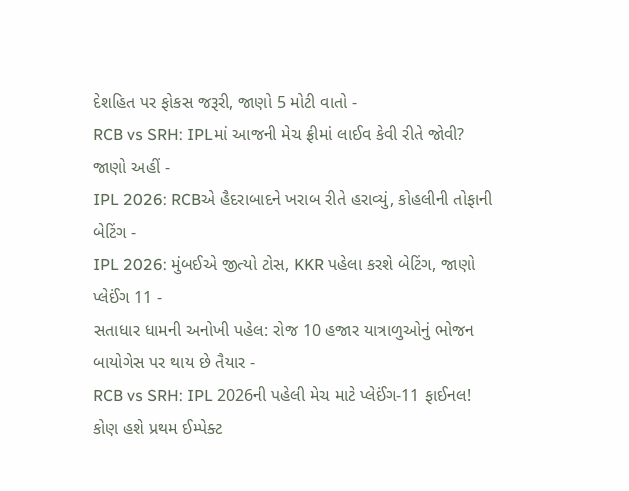દેશહિત પર ફોકસ જરૂરી, જાણો 5 મોટી વાતો -
RCB vs SRH: IPLમાં આજની મેચ ફ્રીમાં લાઈવ કેવી રીતે જોવી? જાણો અહીં -
IPL 2026: RCBએ હૈદરાબાદને ખરાબ રીતે હરાવ્યું, કોહલીની તોફાની બેટિંગ -
IPL 2026: મુંબઈએ જીત્યો ટોસ, KKR પહેલા કરશે બેટિંગ, જાણો પ્લેઈંગ 11 -
સતાધાર ધામની અનોખી પહેલ: રોજ 10 હજાર યાત્રાળુઓનું ભોજન બાયોગેસ પર થાય છે તૈયાર -
RCB vs SRH: IPL 2026ની પહેલી મેચ માટે પ્લેઈંગ-11 ફાઈનલ! કોણ હશે પ્રથમ ઈમ્પેક્ટ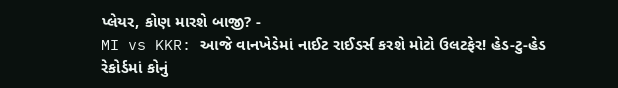પ્લેયર, કોણ મારશે બાજી? -
MI vs KKR: આજે વાનખેડેમાં નાઈટ રાઈડર્સ કરશે મોટો ઉલટફેર! હેડ-ટુ-હેડ રેકોર્ડમાં કોનું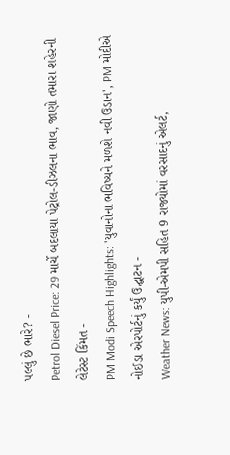પલ્લું છે ભારે? -
Petrol Diesel Price: 29 માર્ચે બદલાયા પેટ્રોલ-ડીઝલના ભાવ, જાણો તમારા શહેરની લેટેસ્ટ કિંમત -
PM Modi Speech Highlights: 'યુવાનોના ભવિષ્યને મળશે નવી ઉડાન', PM મોદીએ નોઈડા એરપોર્ટનું કર્યું ઉદ્ઘાટન -
Weather News: યુપી-એમપી સહિત 9 રાજ્યોમાં વરસાદનું એલર્ટ,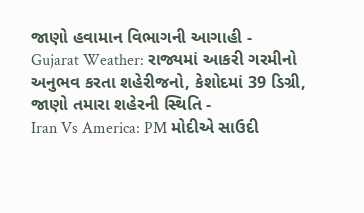જાણો હવામાન વિભાગની આગાહી -
Gujarat Weather: રાજ્યમાં આકરી ગરમીનો અનુભવ કરતા શહેરીજનો, કેશોદમાં 39 ડિગ્રી, જાણો તમારા શહેરની સ્થિતિ -
Iran Vs America: PM મોદીએ સાઉદી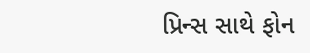પ્રિન્સ સાથે ફોન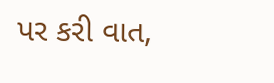પર કરી વાત,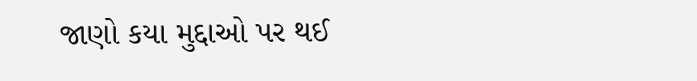જાણો કયા મુદ્દાઓ પર થઈ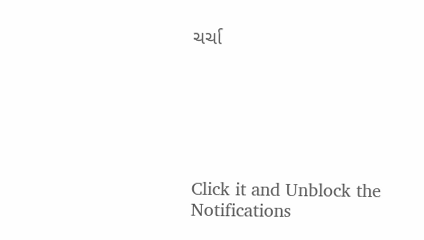ચર્ચા






Click it and Unblock the Notifications